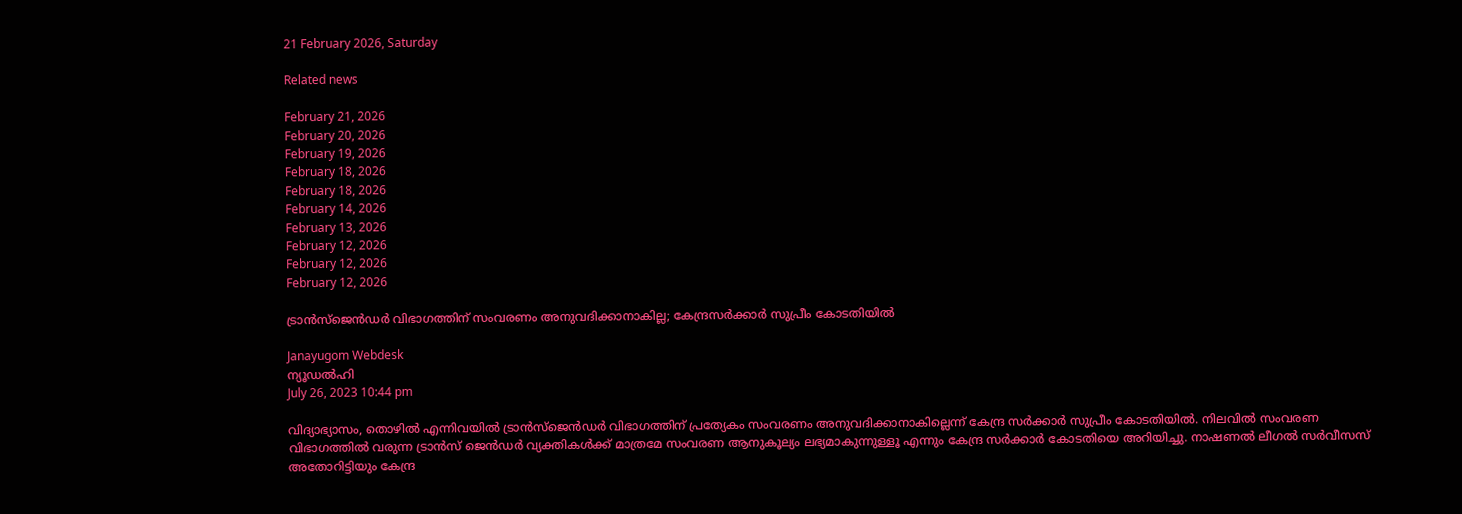21 February 2026, Saturday

Related news

February 21, 2026
February 20, 2026
February 19, 2026
February 18, 2026
February 18, 2026
February 14, 2026
February 13, 2026
February 12, 2026
February 12, 2026
February 12, 2026

ട്രാൻസ്ജെൻഡര്‍ വിഭാഗത്തിന് സംവരണം അനുവദിക്കാനാകില്ല; കേന്ദ്രസര്‍ക്കാര്‍ സുപ്രീം കോടതിയില്‍

Janayugom Webdesk
ന്യൂഡല്‍ഹി
July 26, 2023 10:44 pm

വിദ്യാഭ്യാസം, തൊഴില്‍ എന്നിവയില്‍ ട്രാൻസ്ജെൻഡര്‍ വിഭാഗത്തിന് പ്രത്യേകം സംവരണം അനുവദിക്കാനാകില്ലെന്ന് കേന്ദ്ര സര്‍ക്കാര്‍ സുപ്രീം കോടതിയില്‍. നിലവില്‍ സംവരണ വിഭാഗത്തില്‍ വരുന്ന ട്രാൻസ് ജെൻഡര്‍ വ്യക്തികള്‍ക്ക് മാത്രമേ സംവരണ ആനുകൂല്യം ലഭ്യമാകുന്നുള്ളൂ എന്നും കേന്ദ്ര സര്‍ക്കാര്‍ കോടതിയെ അറിയിച്ചു. നാഷണല്‍ ലീഗല്‍ സര്‍വീസസ് അതോറിട്ടിയും കേന്ദ്ര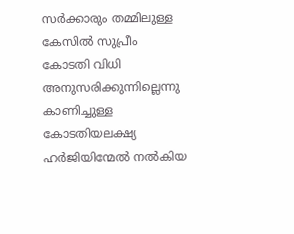സര്‍ക്കാരും തമ്മിലുള്ള കേസില്‍ സുപ്രീം കോടതി വിധി അനുസരിക്കുന്നില്ലെന്നു കാണിച്ചുള്ള കോടതിയലക്ഷ്യ ഹര്‍ജിയിന്മേല്‍ നല്‍കിയ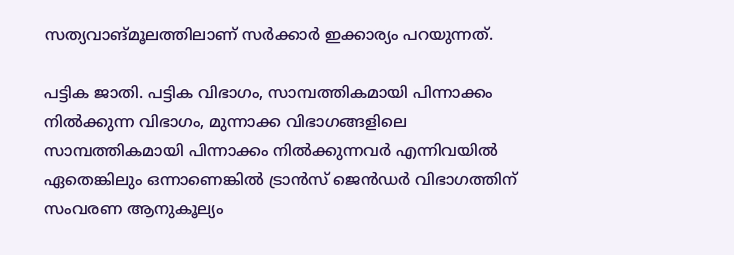സത്യവാങ്മൂലത്തിലാണ് സര്‍ക്കാര്‍ ഇക്കാര്യം പറയുന്നത്.

പട്ടിക ജാതി. പട്ടിക വിഭാഗം, സാമ്പത്തികമായി പിന്നാക്കം നില്‍ക്കുന്ന വിഭാഗം, മുന്നാക്ക വിഭാഗങ്ങളിലെ സാമ്പത്തികമായി പിന്നാക്കം നില്‍ക്കുന്നവര്‍ എന്നിവയില്‍ ഏതെങ്കിലും ഒന്നാണെങ്കില്‍ ട്രാൻസ് ജെൻഡര്‍ വിഭാഗത്തിന് സംവരണ ആനുകൂല്യം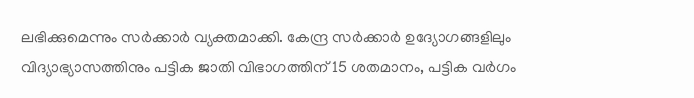ലഭിക്കുമെന്നും സര്‍ക്കാര്‍ വ്യക്തമാക്കി. കേന്ദ്ര സര്‍ക്കാര്‍ ഉദ്യോഗങ്ങളിലും വിദ്യാഭ്യാസത്തിനും പട്ടിക ജാതി വിഭാഗത്തിന് 15 ശതമാനം, പട്ടിക വര്‍ഗം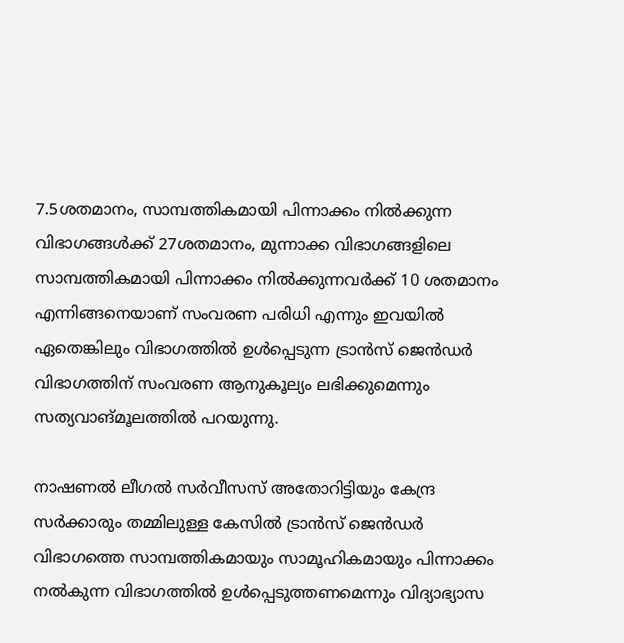7.5ശതമാനം, സാമ്പത്തികമായി പിന്നാക്കം നില്‍ക്കുന്ന വിഭാഗങ്ങള്‍ക്ക് 27ശതമാനം, മുന്നാക്ക വിഭാഗങ്ങളിലെ സാമ്പത്തികമായി പിന്നാക്കം നില്‍ക്കുന്നവര്‍ക്ക് 10 ശതമാനം എന്നിങ്ങനെയാണ് സംവരണ പരിധി എന്നും ഇവയില്‍ ഏതെങ്കിലും വിഭാഗത്തില്‍ ഉള്‍പ്പെടുന്ന ട്രാൻസ് ജെൻഡര്‍ വിഭാഗത്തിന് സംവരണ ആനുകൂല്യം ലഭിക്കുമെന്നും സത്യവാങ്മൂലത്തില്‍ പറയുന്നു.

നാഷണല്‍ ലീഗല്‍ സര്‍വീസസ് അതോറിട്ടിയും കേന്ദ്ര സര്‍ക്കാരും തമ്മിലുള്ള കേസില്‍ ട്രാൻസ് ജെൻഡര്‍ വിഭാഗത്തെ സാമ്പത്തികമായും സാമൂഹികമായും പിന്നാക്കം നല്‍കുന്ന വിഭാഗത്തില്‍ ഉള്‍പ്പെടുത്തണമെന്നും വിദ്യാഭ്യാസ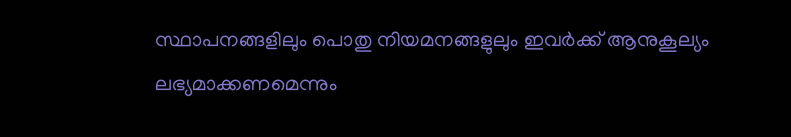സ്ഥാപനങ്ങളിലും പൊതു നിയമനങ്ങളുലും ഇവര്‍ക്ക് ആനുകൂല്യം ലഭ്യമാക്കണമെന്നും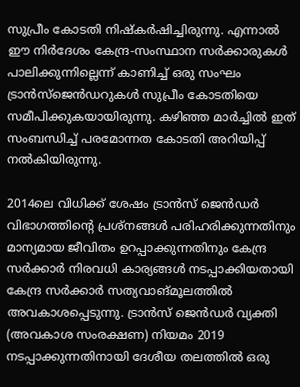സുപ്രീം കോടതി നിഷ്കര്‍ഷിച്ചിരുന്നു. എന്നാല്‍ ഈ നിര്‍ദേശം കേന്ദ്ര‑സംസ്ഥാന സര്‍ക്കാരുകള്‍ പാലിക്കുന്നില്ലെന്ന് കാണിച്ച് ഒരു സംഘം ട്രാൻസ്ജെൻഡറുകള്‍ സുപ്രീം കോടതിയെ സമീപിക്കുകയായിരുന്നു. കഴിഞ്ഞ മാര്‍ച്ചില്‍ ഇത് സംബന്ധിച്ച് പരമോന്നത കോടതി അറിയിപ്പ് നല്‍കിയിരുന്നു.

2014ലെ വിധിക്ക് ശേഷം ട്രാൻസ് ജെൻഡര്‍ വിഭാഗത്തിന്റെ പ്രശ്നങ്ങള്‍ പരിഹരിക്കുന്നതിനും മാന്യമായ ജീവിതം ഉറപ്പാക്കുന്നതിനും കേന്ദ്ര സര്‍ക്കാര്‍ നിരവധി കാര്യങ്ങള്‍ നടപ്പാക്കിയതായി കേന്ദ്ര സര്‍ക്കാര്‍ സത്യവാങ്മൂലത്തില്‍ അവകാശപ്പെടുന്നു. ട്രാൻസ് ജെൻഡര്‍ വ്യക്തി (അവകാശ സംരക്ഷണ) നിയമം 2019 നടപ്പാക്കുന്നതിനായി ദേശീയ തലത്തില്‍ ഒരു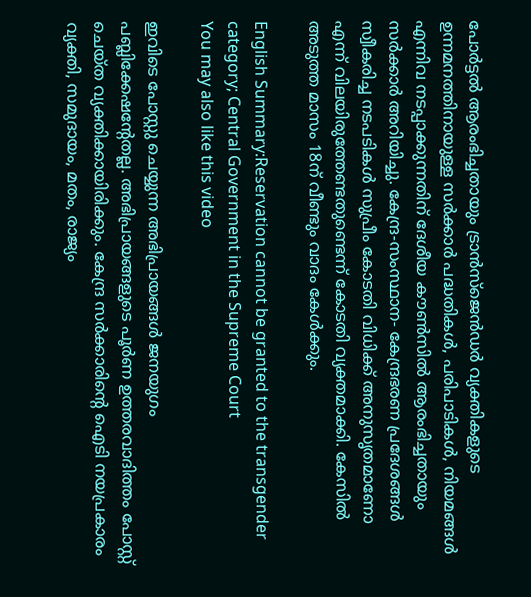പോര്‍ട്ടല്‍ ആരംഭിച്ചതായും ട്രാൻസ്ജെൻഡര്‍ വ്യക്തികളുടെ ഉന്നമനത്തിനായുള്ള സര്‍ക്കാര്‍ പദ്ധതികള്‍, പരിപാടികള്‍, നിയമങ്ങള്‍ എന്നിവ നടപ്പാക്കുന്നതിന് ദേശീയ കൗണ്‍സില്‍ ആരംഭിച്ചതായും സര്‍ക്കാര്‍ അറിയിച്ചു. കേന്ദ്ര‑സംസ്ഥാന- കേന്ദ്രഭരണ പ്രദേശങ്ങള്‍ സ്വീകരിച്ച നടപടികള്‍ സുപ്രീം കോടതി വിധിക്ക് അനുസൃതമാണോ എന്ന് വിലയിരുത്തേണ്ടതുണ്ടെന്ന് കോടതി വ്യക്തമാക്കി. കേസില്‍ അടുത്ത മാസം 18ന് വീണ്ടും വാദം കേള്‍ക്കും.

English Summary:Reservation cannot be granted to the transgender category; Central Government in the Supreme Court
You may also like this video

ഇവിടെ പോസ്റ്റു ചെയ്യുന്ന അഭിപ്രായങ്ങള്‍ ജനയുഗം പബ്ലിക്കേഷന്റേതല്ല. അഭിപ്രായങ്ങളുടെ പൂര്‍ണ ഉത്തരവാദിത്തം പോസ്റ്റ് ചെയ്ത വ്യക്തിക്കായിരിക്കും. കേന്ദ്ര സര്‍ക്കാരിന്റെ ഐടി നയപ്രകാരം വ്യക്തി, സമുദായം, മതം, രാജ്യം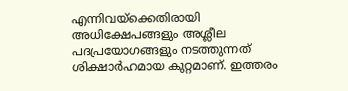എന്നിവയ്‌ക്കെതിരായി അധിക്ഷേപങ്ങളും അശ്ലീല പദപ്രയോഗങ്ങളും നടത്തുന്നത് ശിക്ഷാര്‍ഹമായ കുറ്റമാണ്. ഇത്തരം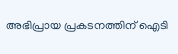അഭിപ്രായ പ്രകടനത്തിന് ഐടി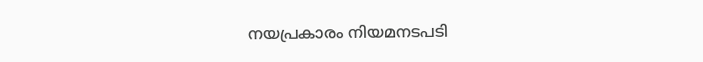നയപ്രകാരം നിയമനടപടി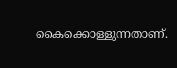കൈക്കൊള്ളുന്നതാണ്.